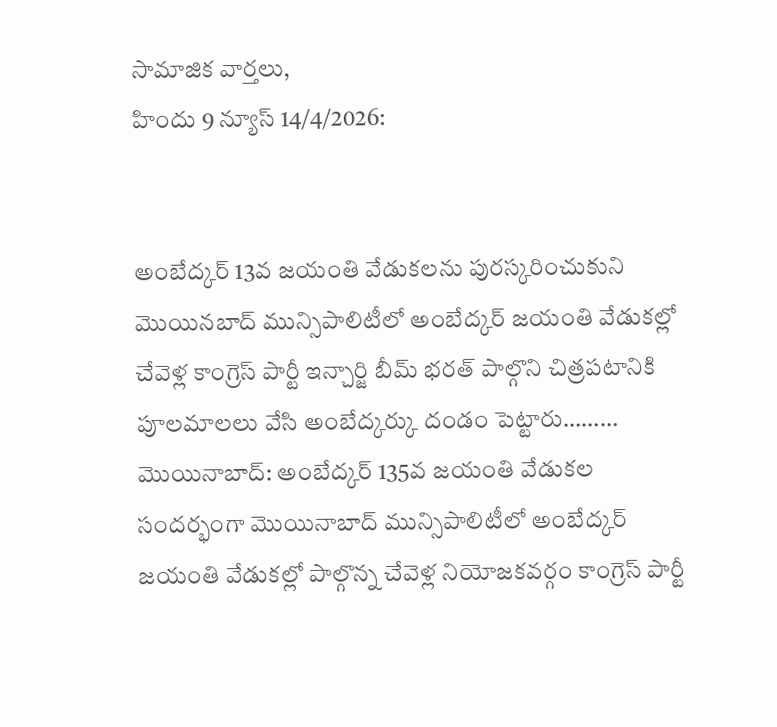సామాజిక వార్తలు,
హిందు 9 న్యూస్ 14/4/2026:


అంబేద్కర్ 13వ జయంతి వేడుకలను పురస్కరించుకుని మొయినబాద్ మున్సిపాలిటీలో అంబేద్కర్ జయంతి వేడుకల్లో చేవెళ్ల కాంగ్రెస్ పార్టీ ఇన్చార్జి బీమ్ భరత్ పాల్గొని చిత్రపటానికి పూలమాలలు వేసి అంబేద్కర్కు దండం పెట్టారు………
మొయినాబాద్: అంబేద్కర్ 135వ జయంతి వేడుకల సందర్భంగా మొయినాబాద్ మున్సిపాలిటీలో అంబేద్కర్ జయంతి వేడుకల్లో పాల్గొన్న చేవెళ్ల నియోజకవర్గం కాంగ్రెస్ పార్టీ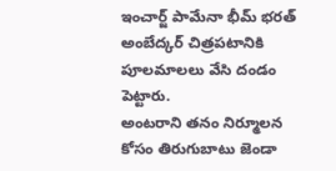ఇంచార్జ్ పామేనా భీమ్ భరత్ అంబేద్కర్ చిత్రపటానికి పూలమాలలు వేసి దండం పెట్టారు.
అంటరాని తనం నిర్మూలన కోసం తిరుగుబాటు జెండా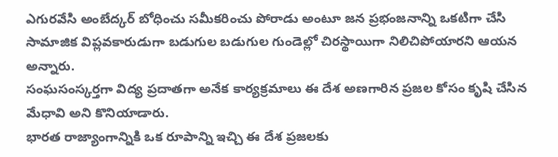ఎగురవేసి అంబేద్కర్ బోధించు సమీకరించు పోరాడు అంటూ జన ప్రభంజనాన్ని ఒకటిగా చేసి సామాజిక విప్లవకారుడుగా బడుగుల బడుగుల గుండెల్లో చిరస్థాయిగా నిలిచిపోయారని ఆయన అన్నారు.
సంఘసంస్కర్తగా విద్య ప్రదాతగా అనేక కార్యక్రమాలు ఈ దేశ అణగారిన ప్రజల కోసం కృషి చేసిన మేధావి అని కొనియాడారు.
భారత రాజ్యాంగాన్నికి ఒక రూపాన్ని ఇచ్చి ఈ దేశ ప్రజలకు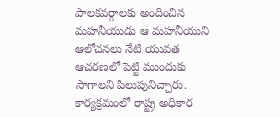పాలకవర్గాలకు అందించిన మహనీయుడు ఆ మహనీయుని ఆలోచనలు నేటి యువత ఆచరణలో పెట్టి ముందుకు సాగాలని పిలుపునిచ్చారు.
కార్యక్రమంలో రాష్ట్ర అధికార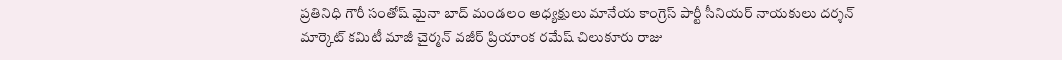ప్రతినిధి గౌరీ సంతోష్ మైనా బాద్ మండలం అధ్యక్షులు మానేయ కాంగ్రెస్ పార్టీ సీనియర్ నాయకులు దర్శన్ మార్కెట్ కమిటీ మాజీ చైర్మన్ వజీర్ ప్రియాంక రమేష్ చిలుకూరు రాజు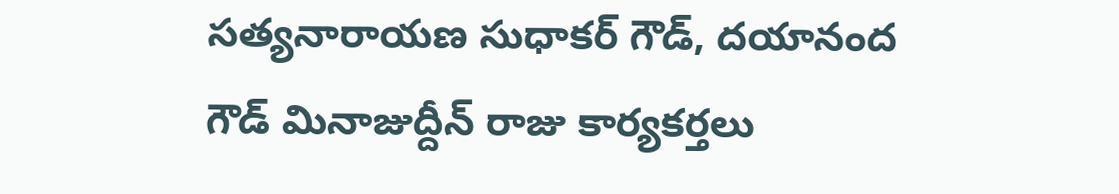సత్యనారాయణ సుధాకర్ గౌడ్, దయానంద గౌడ్ మినాజుద్దీన్ రాజు కార్యకర్తలు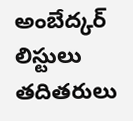అంబేద్కర్ లిస్టులు తదితరులు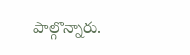పాల్గొన్నారు.